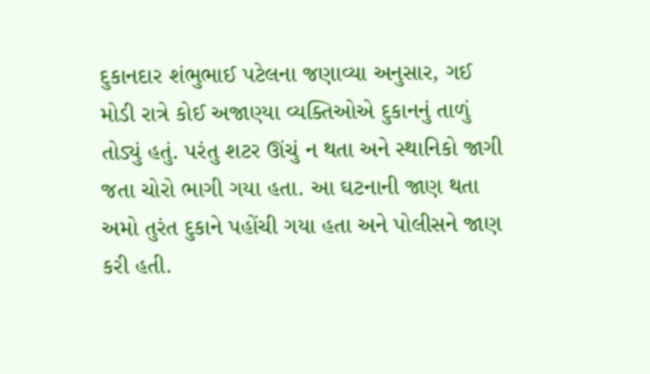દુકાનદાર શંભુભાઈ પટેલના જણાવ્યા અનુસાર, ગઈ મોડી રાત્રે કોઈ અજાણ્યા વ્યક્તિઓએ દુકાનનું તાળું તોડ્યું હતું. પરંતુ શટર ઊંચું ન થતા અને સ્થાનિકો જાગી જતા ચોરો ભાગી ગયા હતા. આ ઘટનાની જાણ થતા અમો તુરંત દુકાને પહોંચી ગયા હતા અને પોલીસને જાણ કરી હતી.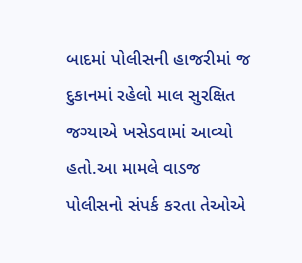બાદમાં પોલીસની હાજરીમાં જ દુકાનમાં રહેલો માલ સુરક્ષિત જગ્યાએ ખસેડવામાં આવ્યો હતો.આ મામલે વાડજ પોલીસનો સંપર્ક કરતા તેઓએ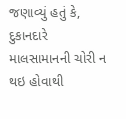જણાવ્યું હતું કે, દુકાનદારે માલસામાનની ચોરી ન થઇ હોવાથી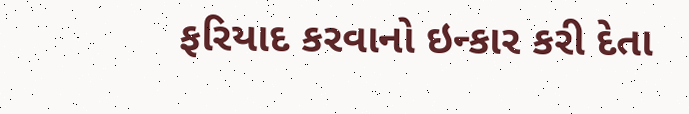ફરિયાદ કરવાનો ઇન્કાર કરી દેતા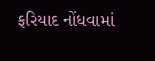ફરિયાદ નોંધવામાં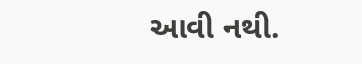આવી નથી.